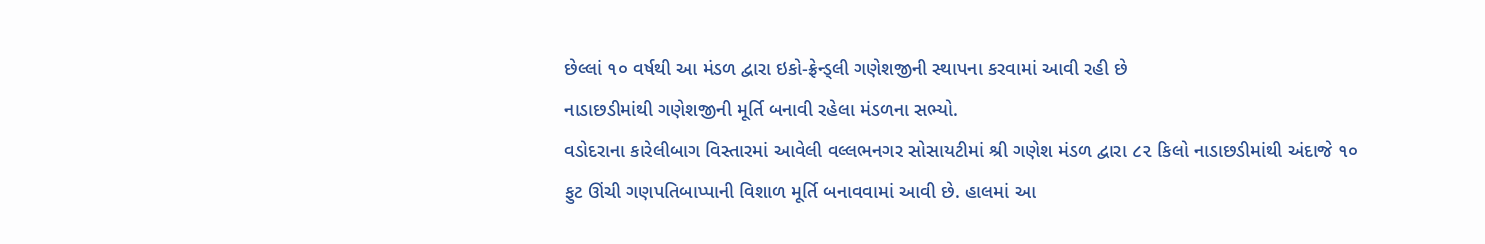છેલ્લાં ૧૦ વર્ષથી આ મંડળ દ્વારા ઇકો-ફ્રેન્ડ્લી ગણેશજીની સ્થાપના કરવામાં આવી રહી છે
નાડાછડીમાંથી ગણેશજીની મૂર્તિ બનાવી રહેલા મંડળના સભ્યો.
વડોદરાના કારેલીબાગ વિસ્તારમાં આવેલી વલ્લભનગર સોસાયટીમાં શ્રી ગણેશ મંડળ દ્વારા ૮૨ કિલો નાડાછડીમાંથી અંદાજે ૧૦ ફુટ ઊંચી ગણપતિબાપ્પાની વિશાળ મૂર્તિ બનાવવામાં આવી છે. હાલમાં આ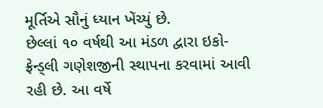મૂર્તિએ સૌનું ધ્યાન ખેંચ્યું છે.
છેલ્લાં ૧૦ વર્ષથી આ મંડળ દ્વારા ઇકો-ફ્રેન્ડ્લી ગણેશજીની સ્થાપના કરવામાં આવી રહી છે. આ વર્ષે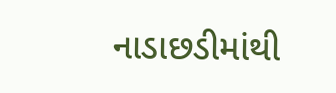નાડાછડીમાંથી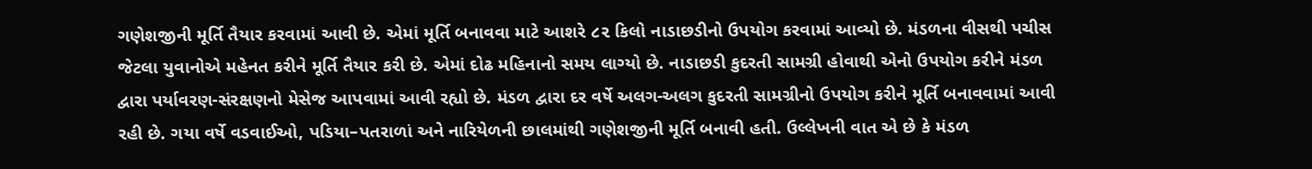ગણેશજીની મૂર્તિ તૈયાર કરવામાં આવી છે. એમાં મૂર્તિ બનાવવા માટે આશરે ૮૨ કિલો નાડાછડીનો ઉપયોગ કરવામાં આવ્યો છે. મંડળના વીસથી પચીસ જેટલા યુવાનોએ મહેનત કરીને મૂર્તિ તૈયાર કરી છે. એમાં દોઢ મહિનાનો સમય લાગ્યો છે. નાડાછડી કુદરતી સામગ્રી હોવાથી એનો ઉપયોગ કરીને મંડળ દ્વારા પર્યાવરણ-સંરક્ષણનો મેસેજ આપવામાં આવી રહ્યો છે. મંડળ દ્વારા દર વર્ષે અલગ-અલગ કુદરતી સામગ્રીનો ઉપયોગ કરીને મૂર્તિ બનાવવામાં આવી રહી છે. ગયા વર્ષે વડવાઈઓ, પડિયા–પતરાળાં અને નારિયેળની છાલમાંથી ગણેશજીની મૂર્તિ બનાવી હતી. ઉલ્લેખની વાત એ છે કે મંડળ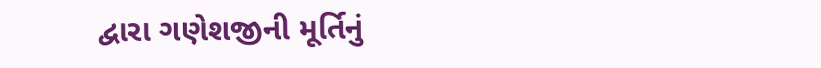દ્વારા ગણેશજીની મૂર્તિનું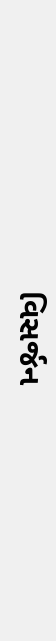વિસર્જન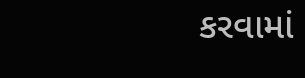કરવામાં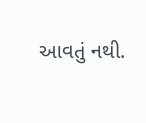આવતું નથી.